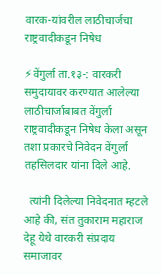वारक-यांवरील लाठीचार्जचा राष्ट्रवादीकडून निषेध

⚡वेंगुर्ला ता.१३-: वारकरी समुदायावर करण्यात आलेल्या लाठीचार्जाबाबत वेंगुर्ला राष्ट्रवादीकडून निषेध केला असून तशा प्रकारचे निवेदन वेंगुर्ला तहसिलदार यांना दिले आहे.

  त्यांनी दिलेल्या निवेदनात म्हटले आहे की, संत तुकाराम महाराज देहू येथे वारकरी संप्रदाय समाजावर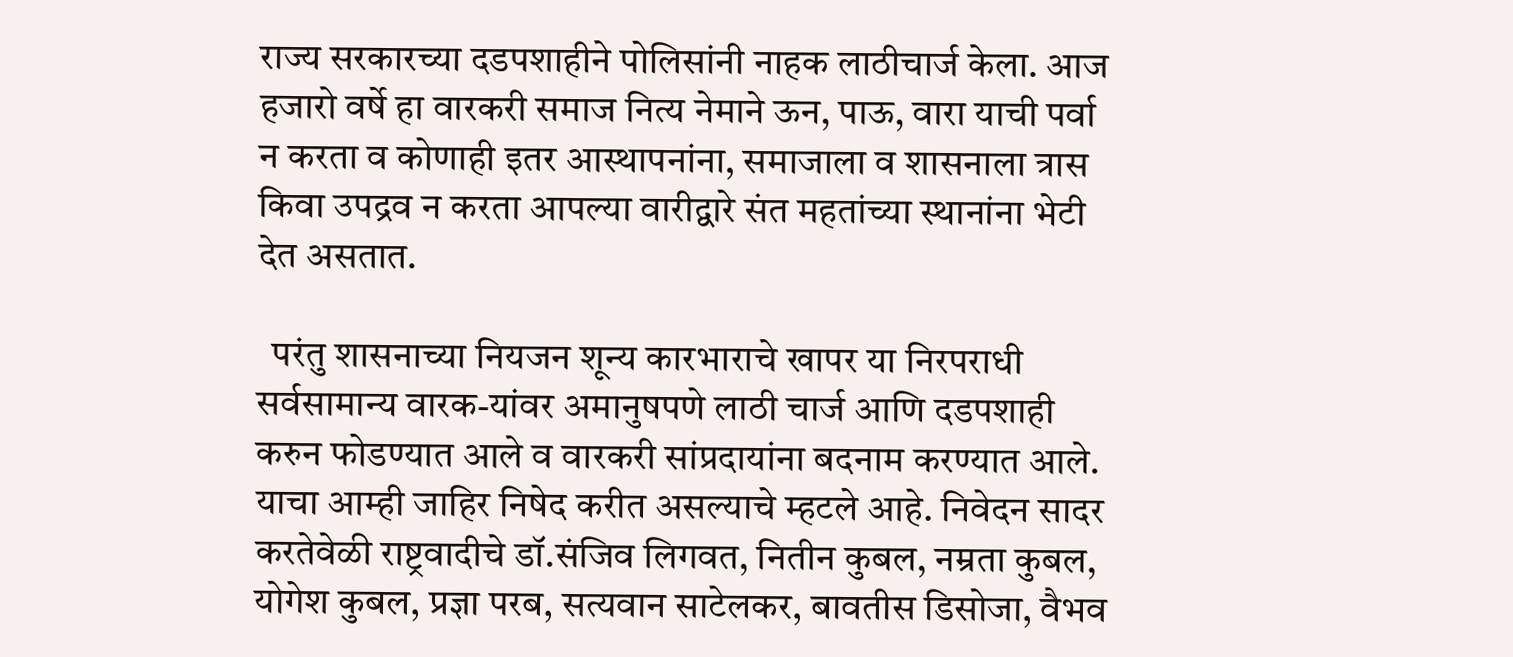राज्य सरकारच्या दडपशाहीने पोलिसांनी नाहक लाठीचार्ज केला. आज हजारो वर्षे हा वारकरी समाज नित्य नेमाने ऊन, पाऊ, वारा याची पर्वा न करता व कोणाही इतर आस्थापनांना, समाजाला व शासनाला त्रास किवा उपद्रव न करता आपल्या वारीद्वारे संत महतांच्या स्थानांना भेटी देत असतात.

  परंतु शासनाच्या नियजन शून्य कारभाराचे खापर या निरपराधी सर्वसामान्य वारक-यांवर अमानुषपणे लाठी चार्ज आणि दडपशाही करुन फोडण्यात आले व वारकरी सांप्रदायांना बदनाम करण्यात आले. याचा आम्ही जाहिर निषेद करीत असल्याचे म्हटले आहे. निवेदन सादर करतेवेळी राष्ट्रवादीचे डॉ.संजिव लिगवत, नितीन कुबल, नम्रता कुबल, योगेश कुबल, प्रज्ञा परब, सत्यवान साटेलकर, बावतीस डिसोजा, वैभव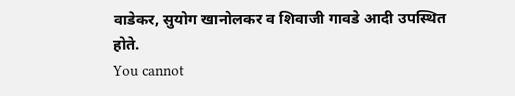वाडेकर, सुयोग खानोलकर व शिवाजी गावडे आदी उपस्थित होते.
You cannot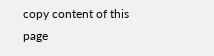copy content of this page